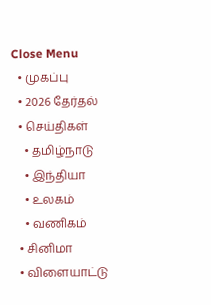Close Menu
  • முகப்பு
  • 2026 தேர்தல்
  • செய்திகள்
    • தமிழ்நாடு
    • இந்தியா
    • உலகம்
    • வணிகம்
  • சினிமா
  • விளையாட்டு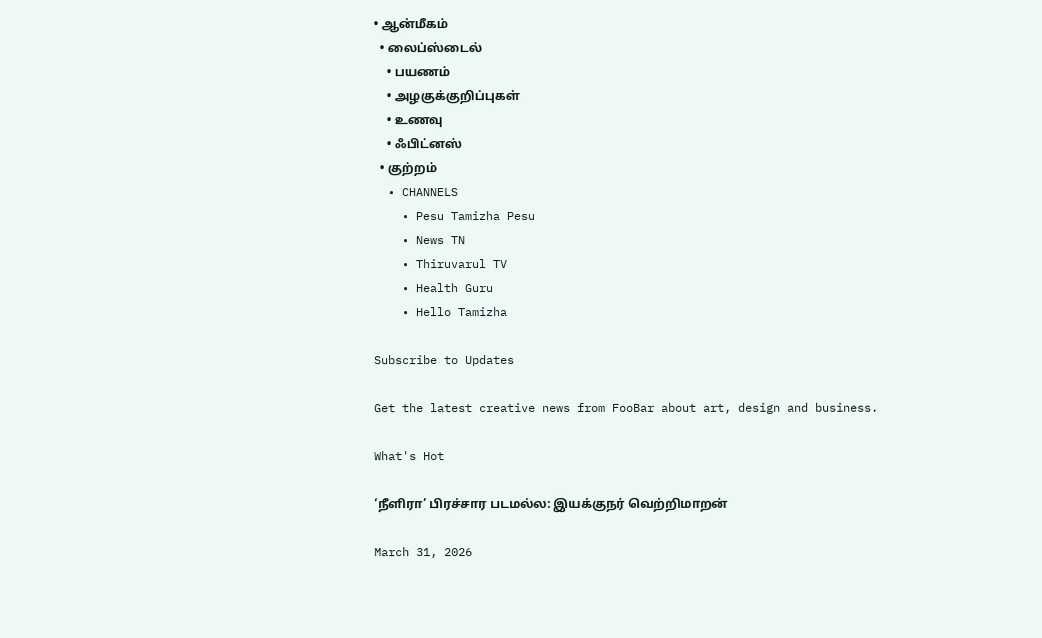• ஆன்மீகம்
  • லைப்ஸ்டைல்
    • பயணம்
    • அழகுக்குறிப்புகள்
    • உணவு
    • ஃபிட்னஸ்
  • குற்றம்
  • CHANNELS
    • Pesu Tamizha Pesu
    • News TN
    • Thiruvarul TV
    • Health Guru
    • Hello Tamizha

Subscribe to Updates

Get the latest creative news from FooBar about art, design and business.

What's Hot

‘நீளிரா’ பிரச்சார படமல்ல: இயக்குநர் வெற்றிமாறன்

March 31, 2026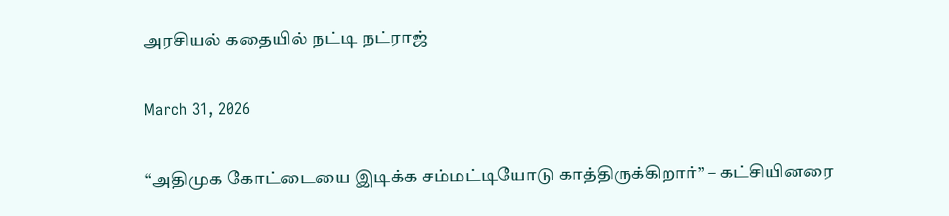அரசியல் கதையில் நட்டி நட்ராஜ்

March 31, 2026

“அதிமுக கோட்டையை இடிக்க சம்மட்டியோடு காத்திருக்கிறார்” – கட்சியினரை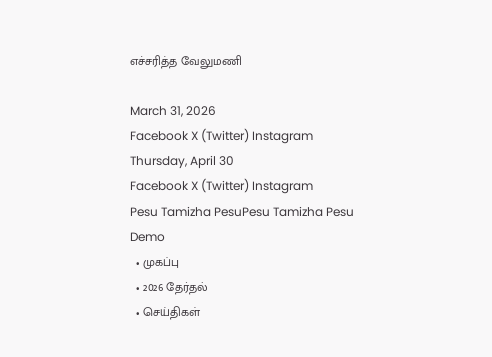எச்சரித்த வேலுமணி

March 31, 2026
Facebook X (Twitter) Instagram
Thursday, April 30
Facebook X (Twitter) Instagram
Pesu Tamizha PesuPesu Tamizha Pesu
Demo
  • முகப்பு
  • 2026 தேர்தல்
  • செய்திகள்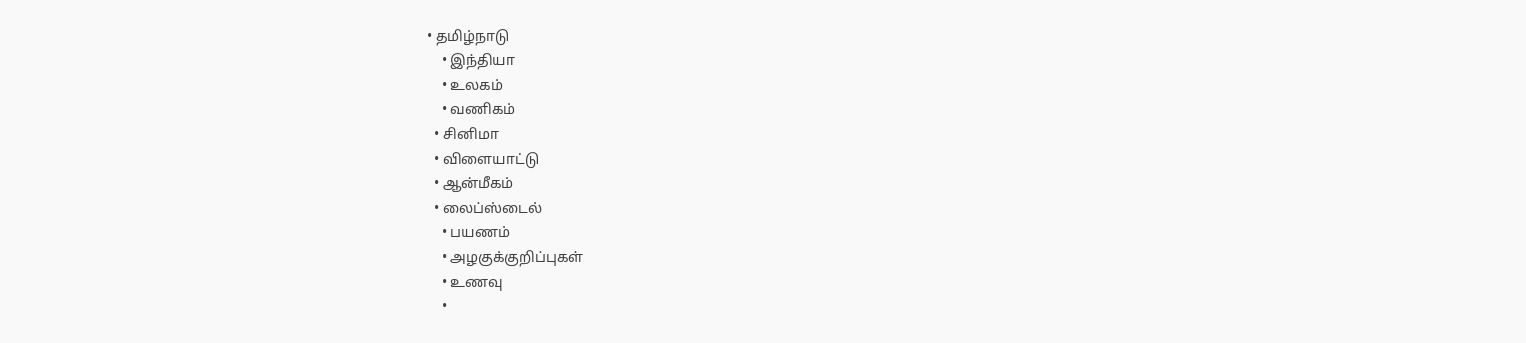• தமிழ்நாடு
    • இந்தியா
    • உலகம்
    • வணிகம்
  • சினிமா
  • விளையாட்டு
  • ஆன்மீகம்
  • லைப்ஸ்டைல்
    • பயணம்
    • அழகுக்குறிப்புகள்
    • உணவு
    •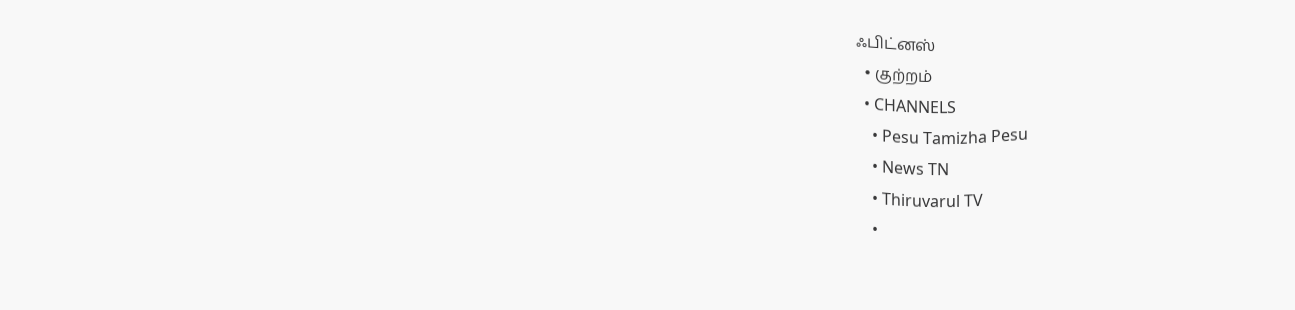ஃபிட்னஸ்
  • குற்றம்
  • CHANNELS
    • Pesu Tamizha Pesu
    • News TN
    • Thiruvarul TV
    •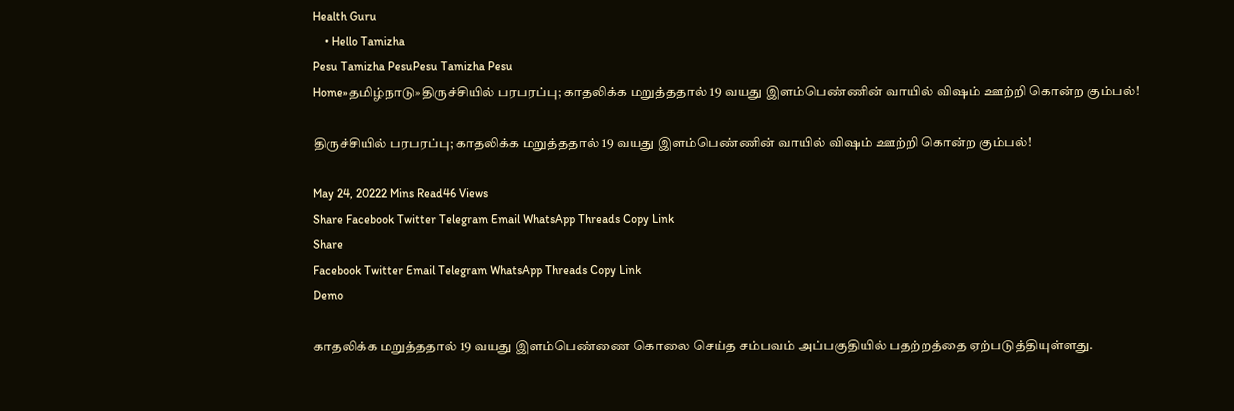Health Guru
    • Hello Tamizha
Pesu Tamizha PesuPesu Tamizha Pesu
Home»தமிழ்நாடு»திருச்சியில் பரபரப்பு; காதலிக்க மறுத்ததால் 19 வயது இளம்பெண்ணின் வாயில் விஷம் ஊற்றி கொன்ற கும்பல்!

திருச்சியில் பரபரப்பு; காதலிக்க மறுத்ததால் 19 வயது இளம்பெண்ணின் வாயில் விஷம் ஊற்றி கொன்ற கும்பல்!

May 24, 20222 Mins Read46 Views
Share Facebook Twitter Telegram Email WhatsApp Threads Copy Link
Share
Facebook Twitter Email Telegram WhatsApp Threads Copy Link
Demo

காதலிக்க மறுத்ததால் 19 வயது இளம்பெண்ணை கொலை செய்த சம்பவம் அப்பகுதியில் பதற்றத்தை ஏற்படுத்தியுள்ளது.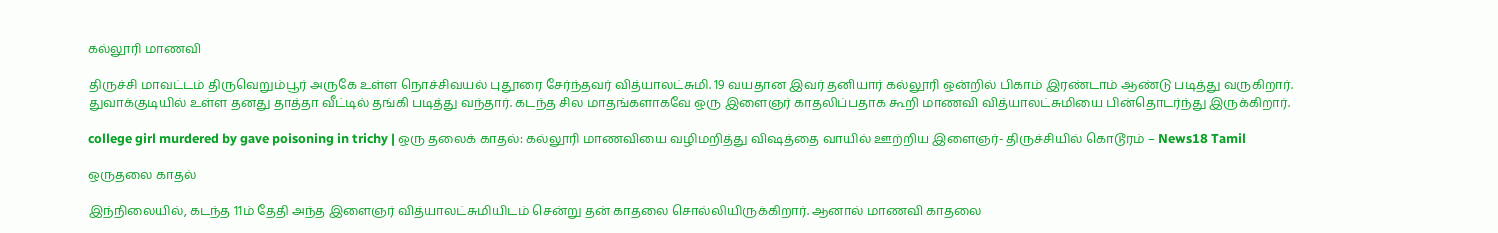கல்லூரி மாணவி

திருச்சி மாவட்டம் திருவெறும்பூர் அருகே உள்ள நொச்சிவயல் புதூரை சேர்ந்தவர் வித்யாலட்சுமி. 19 வயதான இவர் தனியார் கல்லூரி ஒன்றில் பிகாம் இரண்டாம் ஆண்டு படித்து வருகிறார். துவாக்குடியில் உள்ள தனது தாத்தா வீட்டில் தங்கி படித்து வந்தார். கடந்த சில மாதங்களாகவே ஒரு இளைஞர் காதலிப்பதாக கூறி மாணவி வித்யாலட்சுமியை பின்தொடர்ந்து இருக்கிறார்.

college girl murdered by gave poisoning in trichy | ஒரு தலைக் காதல்: கல்லூரி மாணவியை வழிமறித்து விஷத்தை வாயில் ஊற்றிய இளைஞர்- திருச்சியில் கொடூரம் – News18 Tamil

ஒருதலை காதல்

இந்நிலையில், கடந்த 11ம் தேதி அந்த இளைஞர் வித்யாலட்சுமியிடம் சென்று தன் காதலை சொல்லியிருக்கிறார். ஆனால் மாணவி காதலை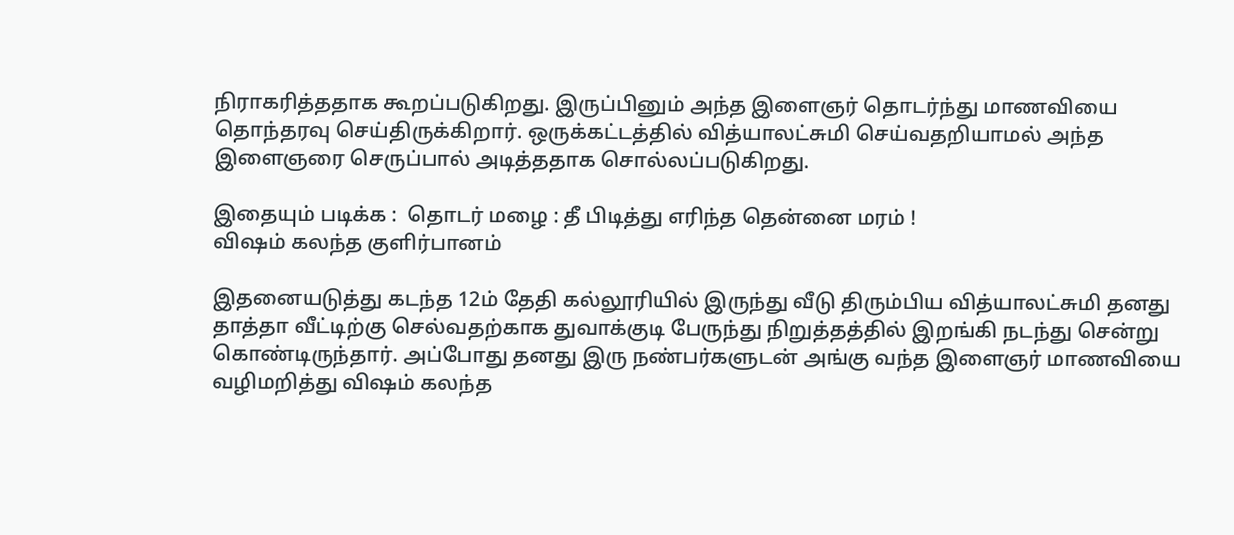நிராகரித்ததாக கூறப்படுகிறது. இருப்பினும் அந்த இளைஞர் தொடர்ந்து மாணவியை தொந்தரவு செய்திருக்கிறார். ஒருக்கட்டத்தில் வித்யாலட்சுமி செய்வதறியாமல் அந்த இளைஞரை செருப்பால் அடித்ததாக சொல்லப்படுகிறது.

இதையும் படிக்க :  தொடர் மழை : தீ பிடித்து எரிந்த தென்னை மரம் !
விஷம் கலந்த குளிர்பானம்

இதனையடுத்து கடந்த 12ம் தேதி கல்லூரியில் இருந்து வீடு திரும்பிய வித்யாலட்சுமி தனது தாத்தா வீட்டிற்கு செல்வதற்காக துவாக்குடி பேருந்து நிறுத்தத்தில் இறங்கி நடந்து சென்று கொண்டிருந்தார். அப்போது தனது இரு நண்பர்களுடன் அங்கு வந்த இளைஞர் மாணவியை வழிமறித்து விஷம் கலந்த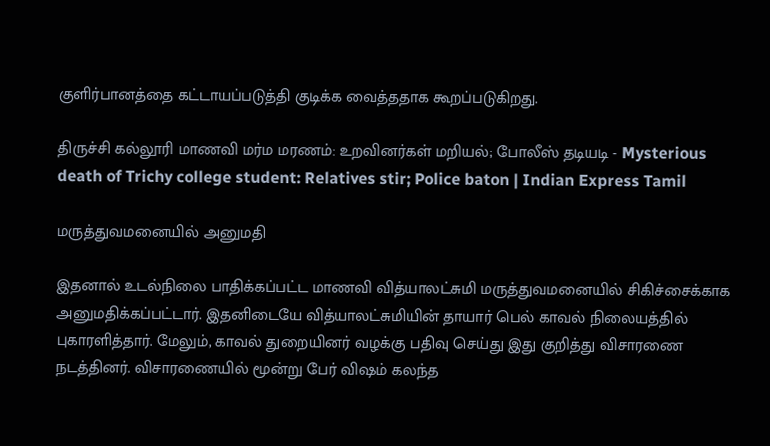குளிர்பானத்தை கட்டாயப்படுத்தி குடிக்க வைத்ததாக கூறப்படுகிறது.

திருச்சி கல்லூரி மாணவி மர்ம மரணம்: உறவினர்கள் மறியல்; போலீஸ் தடியடி - Mysterious death of Trichy college student: Relatives stir; Police baton | Indian Express Tamil

மருத்துவமனையில் அனுமதி

இதனால் உடல்நிலை பாதிக்கப்பட்ட மாணவி வித்யாலட்சுமி மருத்துவமனையில் சிகிச்சைக்காக அனுமதிக்கப்பட்டார். இதனிடையே வித்யாலட்சுமியின் தாயார் பெல் காவல் நிலையத்தில் புகாரளித்தார். மேலும், காவல் துறையினர் வழக்கு பதிவு செய்து இது குறித்து விசாரணை நடத்தினர். விசாரணையில் மூன்று பேர் விஷம் கலந்த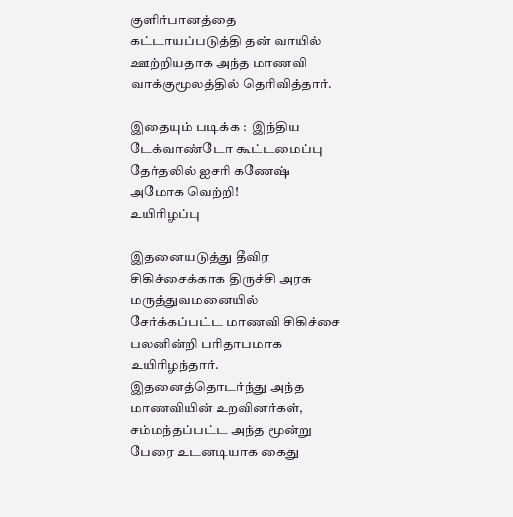குளிர்பானத்தை கட்டாயப்படுத்தி தன் வாயில் ஊற்றியதாக அந்த மாணவி வாக்குமூலத்தில் தெரிவித்தார்.

இதையும் படிக்க :  இந்திய டேக்வாண்டோ கூட்டமைப்பு தேர்தலில் ஐசரி கணேஷ் அமோக வெற்றி!
உயிரிழப்பு

இதனையடுத்து தீவிர சிகிச்சைக்காக திருச்சி அரசு மருத்துவமனையில் சேர்க்கப்பட்ட மாணவி சிகிச்சை பலனின்றி பரிதாபமாக உயிரிழந்தார். இதனைத்தொடர்ந்து அந்த மாணவியின் உறவினர்கள், சம்மந்தப்பட்ட அந்த மூன்று பேரை உடனடியாக கைது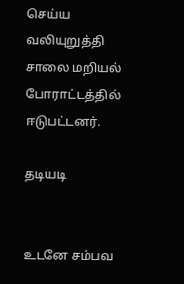செய்ய வலியுறுத்தி சாலை மறியல் போராட்டத்தில் ஈடுபட்டனர்.

தடியடி


உடனே சம்பவ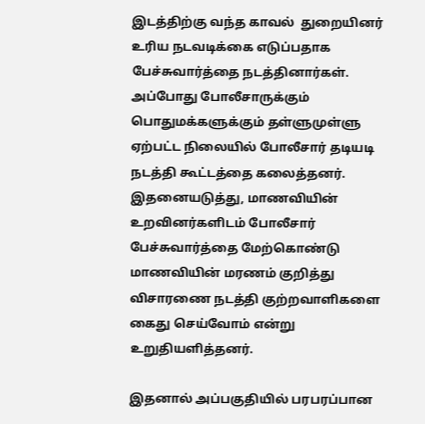இடத்திற்கு வந்த காவல்  துறையினர் உரிய நடவடிக்கை எடுப்பதாக பேச்சுவார்த்தை நடத்தினார்கள். அப்போது போலீசாருக்கும் பொதுமக்களுக்கும் தள்ளுமுள்ளு ஏற்பட்ட நிலையில் போலீசார் தடியடி நடத்தி கூட்டத்தை கலைத்தனர். இதனையடுத்து, மாணவியின் உறவினர்களிடம் போலீசார் பேச்சுவார்த்தை மேற்கொண்டு மாணவியின் மரணம் குறித்து விசாரணை நடத்தி குற்றவாளிகளை கைது செய்வோம் என்று உறுதியளித்தனர்.

இதனால் அப்பகுதியில் பரபரப்பான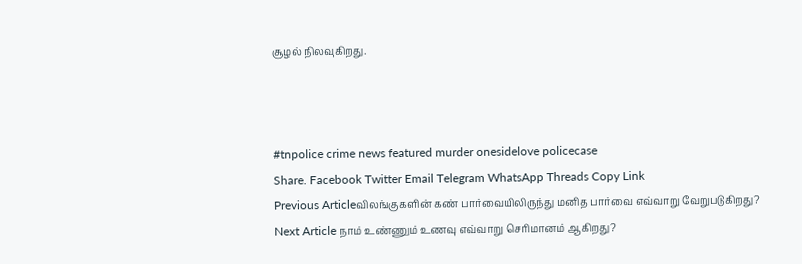சூழல் நிலவுகிறது.



#tnpolice crime news featured murder onesidelove policecase
Share. Facebook Twitter Email Telegram WhatsApp Threads Copy Link
Previous Articleவிலங்குகளின் கண் பார்வையிலிருந்து மனித பார்வை எவ்வாறு வேறுபடுகிறது?
Next Article நாம் உண்ணும் உணவு எவ்வாறு செரிமானம் ஆகிறது?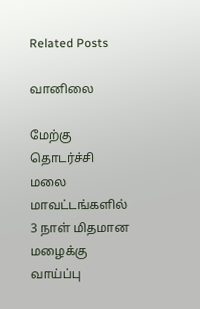Related Posts

வானிலை

மேற்கு தொடர்ச்சி மலை மாவட்டங்களில் 3 நாள் மிதமான மழைக்கு வாய்ப்பு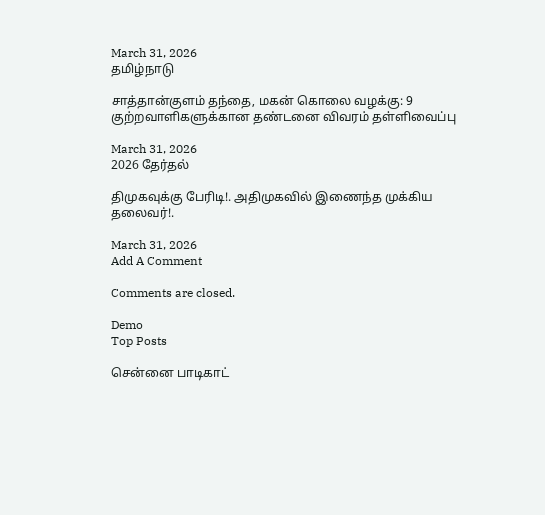March 31, 2026
தமிழ்நாடு

சாத்தான்குளம் தந்தை, மகன் கொலை வழக்கு: 9 குற்றவாளிகளுக்கான தண்டனை விவரம் தள்ளிவைப்பு

March 31, 2026
2026 தேர்தல்

திமுகவுக்கு பேரிடி!. அதிமுகவில் இணைந்த முக்கிய தலைவர்!.

March 31, 2026
Add A Comment

Comments are closed.

Demo
Top Posts

சென்னை பாடிகாட்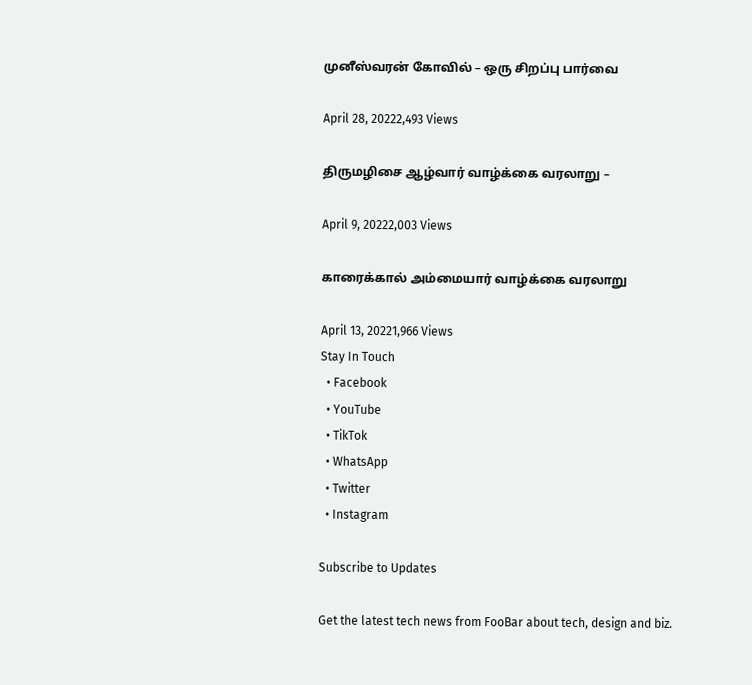முனீஸ்வரன் கோவில் – ஒரு சிறப்பு பார்வை

April 28, 20222,493 Views

திருமழிசை ஆழ்வார் வாழ்க்கை வரலாறு –

April 9, 20222,003 Views

காரைக்கால் அம்மையார் வாழ்க்கை வரலாறு

April 13, 20221,966 Views
Stay In Touch
  • Facebook
  • YouTube
  • TikTok
  • WhatsApp
  • Twitter
  • Instagram

Subscribe to Updates

Get the latest tech news from FooBar about tech, design and biz.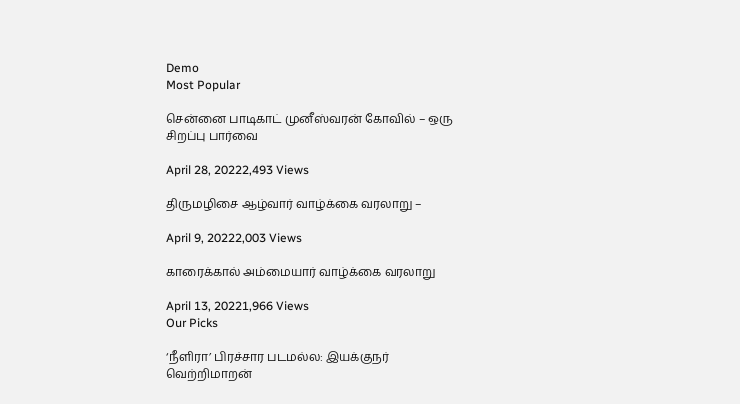Demo
Most Popular

சென்னை பாடிகாட் முனீஸ்வரன் கோவில் – ஒரு சிறப்பு பார்வை

April 28, 20222,493 Views

திருமழிசை ஆழ்வார் வாழ்க்கை வரலாறு –

April 9, 20222,003 Views

காரைக்கால் அம்மையார் வாழ்க்கை வரலாறு

April 13, 20221,966 Views
Our Picks

‘நீளிரா’ பிரச்சார படமல்ல: இயக்குநர் வெற்றிமாறன்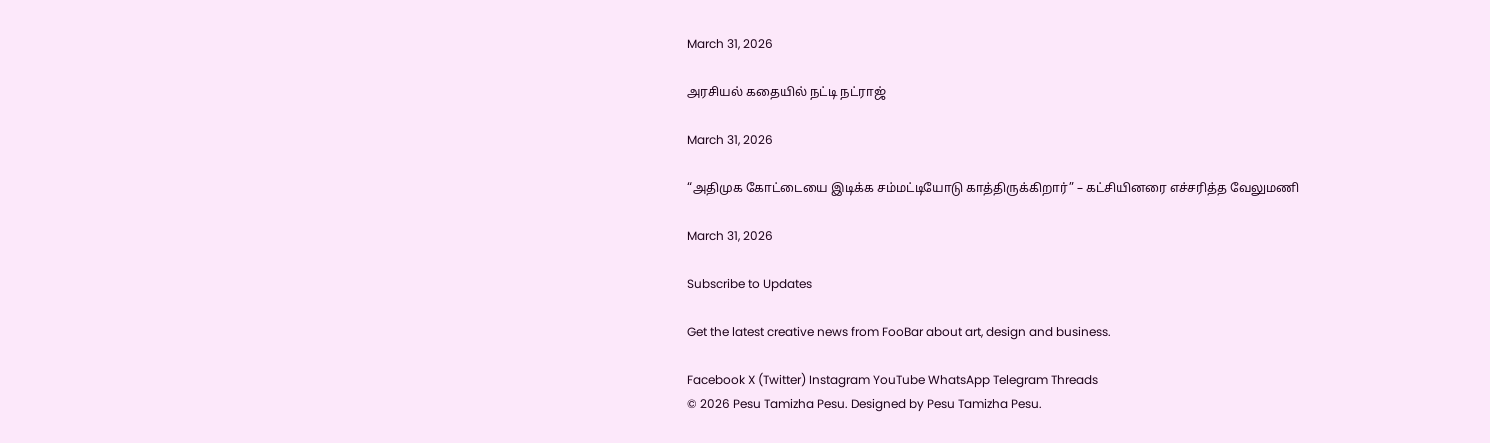March 31, 2026

அரசியல் கதையில் நட்டி நட்ராஜ்

March 31, 2026

“அதிமுக கோட்டையை இடிக்க சம்மட்டியோடு காத்திருக்கிறார்” – கட்சியினரை எச்சரித்த வேலுமணி

March 31, 2026

Subscribe to Updates

Get the latest creative news from FooBar about art, design and business.

Facebook X (Twitter) Instagram YouTube WhatsApp Telegram Threads
© 2026 Pesu Tamizha Pesu. Designed by Pesu Tamizha Pesu.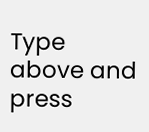Type above and press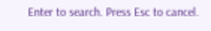Enter to search. Press Esc to cancel.